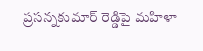ప్రసన్నకుమార్ రెడ్డిపై మహిళా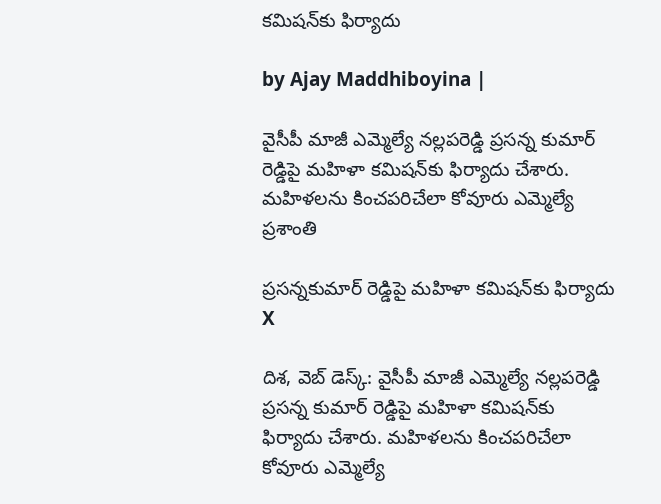కమిషన్‌కు ఫిర్యాదు

by Ajay Maddhiboyina |

వైసీపీ మాజీ ఎమ్మెల్యే న‌ల్ల‌ప‌రెడ్డి ప్ర‌స‌న్న కుమార్ రెడ్డిపై మ‌హిళా క‌మిష‌న్‌‌కు ఫిర్యాదు చేశారు. మహిళలను కించపరిచేలా కోవూరు ఎమ్మెల్యే ప్రశాంతి

ప్రసన్నకుమార్ రెడ్డిపై మహిళా కమిషన్‌కు ఫిర్యాదు
X

దిశ‌, వెబ్ డెస్క్: వైసీపీ మాజీ ఎమ్మెల్యే న‌ల్ల‌ప‌రెడ్డి ప్ర‌స‌న్న కుమార్ రెడ్డిపై మ‌హిళా క‌మిష‌న్‌‌కు ఫిర్యాదు చేశారు. మహిళలను కించపరిచేలా కోవూరు ఎమ్మెల్యే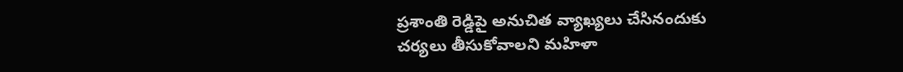ప్రశాంతి రెడ్డిపై అనుచిత వ్యాఖ్యలు చేసినందుకు చర్యలు తీసుకోవాలని మహిళా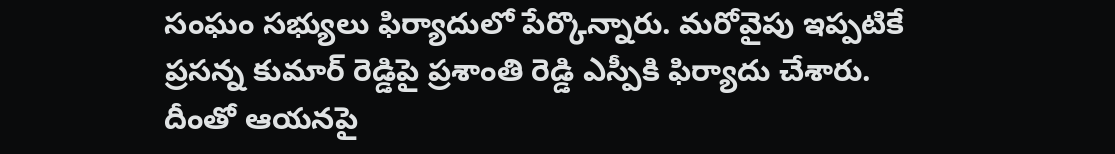సంఘం సభ్యులు ఫిర్యాదులో పేర్కొన్నారు. మరోవైపు ఇప్పటికే ప్రసన్న కుమార్ రెడ్డిపై ప్రశాంతి రెడ్డి ఎస్పీకి ఫిర్యాదు చేశారు. దీంతో ఆయనపై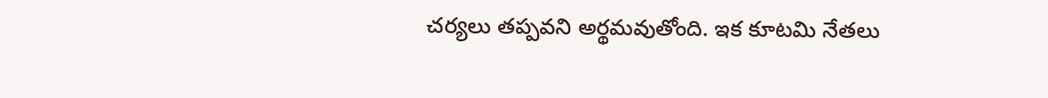చర్యలు తప్పవని అర్థమవుతోంది. ఇక కూటమి నేతలు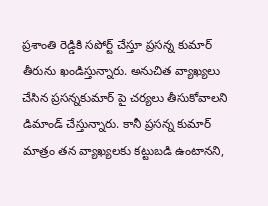ప్రశాంతి రెడ్డికి సపోర్ట్ చేస్తూ ప్రసన్న కుమార్ తీరును ఖండిస్తున్నారు. అనుచిత వ్యాఖ్యలు చేసిన ప్రసన్నకుమార్ పై చర్యలు తీసుకోవాలని డిమాండ్ చేస్తున్నారు. కానీ ప్రసన్న కుమార్ మాత్రం తన వ్యాఖ్యలకు కట్టుబడి ఉంటానని,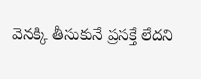వెనక్కి తీసుకునే ప్రసక్తే లేదని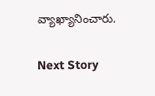వ్యాఖ్యానించారు.

Next Story